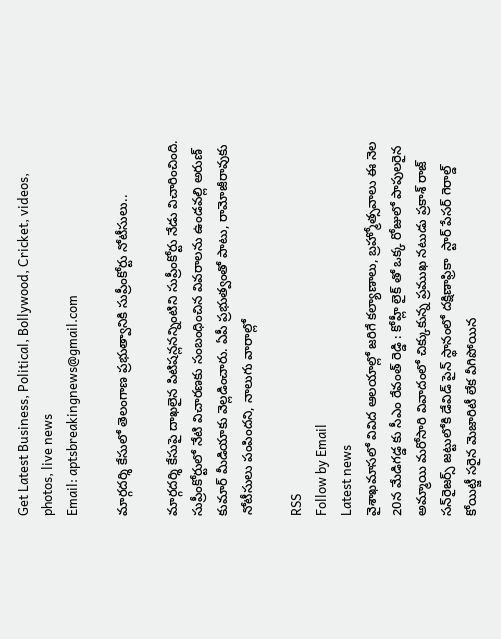Get Latest Business, Political, Bollywood, Cricket, videos, photos, live news
Email: aptsbreakingnews@gmail.com

మార్గదర్శి కేసులో తెలంగాణ ప్రభుత్వానికి సుప్రీంకోర్టు నోటీసులు..

మార్గదర్శి కేసుపై దాఖలైన పిటిషన్లనన్నింటిని సుప్రీంకోర్టు నేడు విచారించింది. సుప్రీంకోర్టులో నేటి విచారణకు సంబంధించిన వివరాలను ఉండవల్లి అరుణ్ కుమార్ మీడియాకు వెల్లడించారు. ఏపీ ప్రభుత్వంతో పాటు, రామోజీరావుకు నోటీసులు పంపిందని, నాలుగు వారాల్లో

RSS
Follow by Email
Latest news
వైశాఖమాసలో వివిద ఆలయాల్లో జరిగే కల్యాణాలు, బ్రహ్మోత్సవాలు ఈ నెల 20న మేడిగడ్డ కు సీఎం రేవంత్‌ రెడ్డి : కోహ్లీ లైక్ తో ఒక్క రోజులో పాపులరైన అమ్మాయి మరోసారి వివాదంలో చిక్కుకున్న ప్రముఖ నటుడు ప్రకాశ్ రాజ్ సన్‌రైజర్స్ జట్టులోకి డేవిడ్ పైన్ స్థానంలో దక్షిణాఫ్రికా  స్టార్ పేసర్ గెరాల్డ్ కోయిట్జీ సరైన మెజారిటీ లేక వీగిపోయిన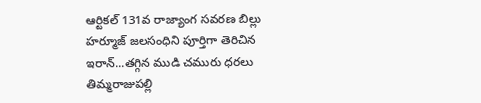ఆర్టికల్ 131వ రాజ్యాంగ సవరణ బిల్లు హర్మూజ్‌ జలసంధిని పూర్తిగా తెరిచిన ఇరాన్‌...తగ్గిన ముడి చమురు ధరలు తిమ్మరాజుపల్లి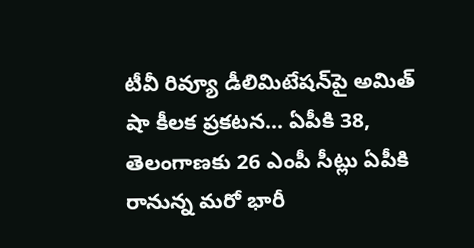టీవీ రివ్యూ డీలిమిటేషన్‌పై అమిత్ షా కీలక ప్రకటన... ఏపీకి 38, తెలంగాణకు 26 ఎంపీ సీట్లు ఏపీకి రానున్న మరో భారీ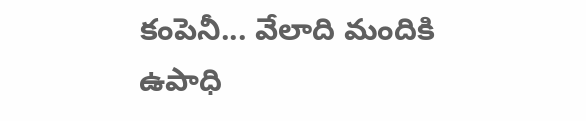కంపెనీ... వేలాది మందికి ఉపాధి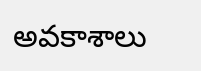అవకాశాలు